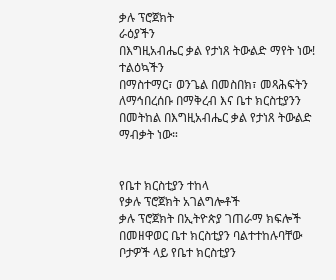ቃሉ ፕሮጀክት
ራዕያችን
በእግዚአብሔር ቃል የታነጸ ትውልድ ማየት ነው!
ተልዕኳችን
በማስተማር፣ ወንጌል በመስበክ፣ መጻሕፍትን ለማኅበረሰቡ በማቅረብ እና ቤተ ክርስቲያንን በመትከል በእግዚአብሔር ቃል የታነጸ ትውልድ ማብቃት ነው።


የቤተ ክርስቲያን ተከላ
የቃሉ ፕሮጀክት አገልግሎቶች
ቃሉ ፕሮጀክት በኢትዮጵያ ገጠራማ ክፍሎች በመዘዋወር ቤተ ክርስቲያን ባልተተከሉባቸው ቦታዎች ላይ የቤተ ክርስቲያን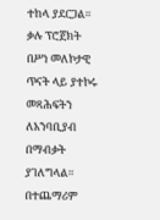ተከላ ያደርጋል።
ቃሉ ፕሮጀክት በሥነ መለኮታዊ ጥናት ላይ ያተኮሩ መጻሕፍትን ለአንባቢያብ በማብቃት ያገለግላል። በተጨማሪም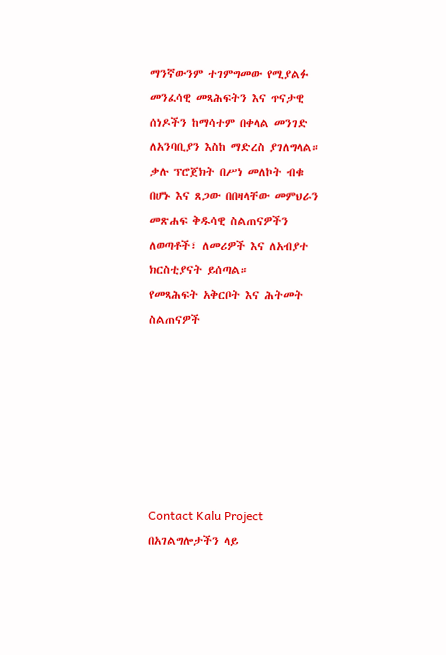ማንኛውንም ተገምግመው የሚያልፉ መንፈሳዊ መጻሕፍትን እና ጥናታዊ ሰነዶችን ከማሳተም በቀላል መንገድ ለአንባቢያን እስከ ማድረስ ያገለግላል።
ቃሉ ፕሮጀክት በሥነ መለኮት ብቁ በሆኑ እና ጸጋው በበዛላቸው መምህራን መጽሐፍ ቅዱሳዊ ስልጠናዎችን ለወጣቶች፣ ለመሪዎች እና ለአብያተ ክርስቲያናት ይሰጣል።
የመጻሕፍት አቅርቦት እና ሕትመት
ስልጠናዎች







Contact Kalu Project
በአገልግሎታችን ላይ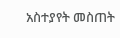አስተያየት መስጠት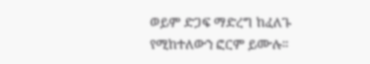ወይም ድጋፍ ማድረግ ከፈለጉ የሚከተለውን ፎርም ይሙሉ።